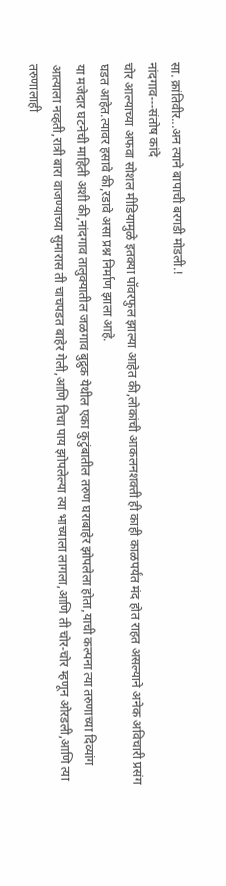सा. क्रांतिवीर...अन त्याने बापाची बरगडी मोडली.!
नांदगाव---संतोष कांदे
चोर आल्याच्या अफवा सोशल मीडियामुळे इतक्या पॉवरफुल झाल्या आहेत की,लोकांची आकलनशक्ती ही काही काळपर्यंत मंद होत राहत असल्याने अनेक अविचारी प्रसंग घडत आहेत.त्यावर हसावे की,रडावे असा प्रश्न निर्माण झाला आहे.
या मजेदार घटनेची माहिती अशी की,नांदगाव तालुक्यातील जळगाव बुद्रुक येथील एका कुटुंबातील तरुण घराबाहेर झोपलेला होता,याची कल्पना त्या तरुणाच्या दिव्यांग आत्याला नव्हती,रात्री बारा वाजण्याच्या सुमारास ती चाचपडत बाहेर गेली,आणि तिचा पाय झोपलेल्या त्या भाच्याला लागला,आणि ती चोर-चोर म्हणून ओरडली,आणि त्या तरुणालाही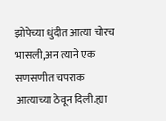झोपेच्या धुंदीत आत्या चोरच भासली,अन त्याने एक सणसणीत चपराक आत्याच्या ठेवून दिली.ह्या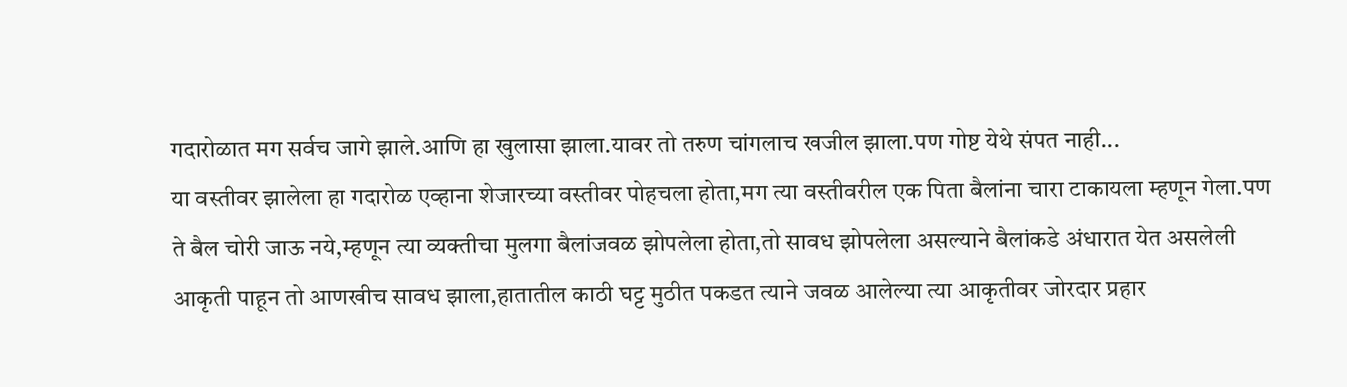गदारोळात मग सर्वच जागे झाले.आणि हा खुलासा झाला.यावर तो तरुण चांगलाच खजील झाला.पण गोष्ट येथे संपत नाही...
या वस्तीवर झालेला हा गदारोळ एव्हाना शेजारच्या वस्तीवर पोहचला होता,मग त्या वस्तीवरील एक पिता बैलांना चारा टाकायला म्हणून गेला.पण ते बैल चोरी जाऊ नये,म्हणून त्या व्यक्तीचा मुलगा बैलांजवळ झोपलेला होता,तो सावध झोपलेला असल्याने बैलांकडे अंधारात येत असलेली आकृती पाहून तो आणखीच सावध झाला,हातातील काठी घट्ट मुठीत पकडत त्याने जवळ आलेल्या त्या आकृतीवर जोरदार प्रहार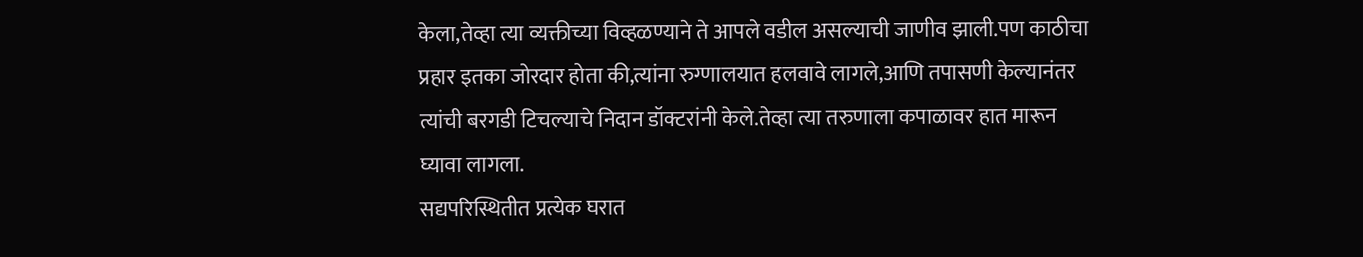केला,तेव्हा त्या व्यक्तीच्या विव्हळण्याने ते आपले वडील असल्याची जाणीव झाली.पण काठीचा प्रहार इतका जोरदार होता की,त्यांना रुग्णालयात हलवावे लागले,आणि तपासणी केल्यानंतर त्यांची बरगडी टिचल्याचे निदान डॉक्टरांनी केले.तेव्हा त्या तरुणाला कपाळावर हात मारून घ्यावा लागला.
सद्यपरिस्थितीत प्रत्येक घरात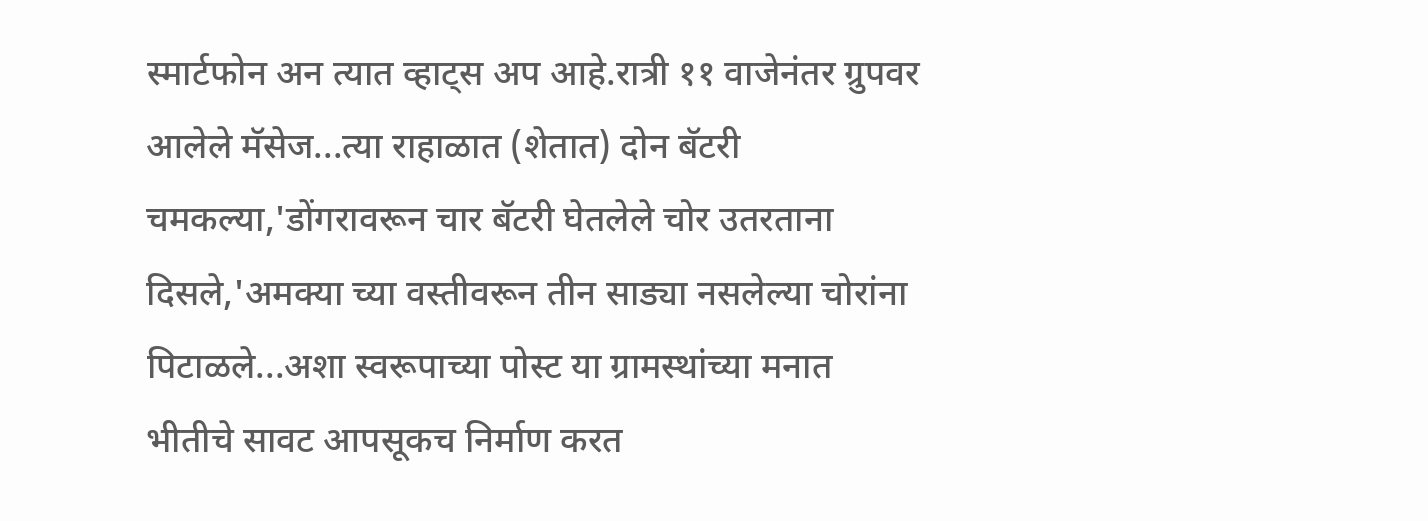स्मार्टफोन अन त्यात व्हाट्स अप आहे.रात्री ११ वाजेनंतर ग्रुपवर आलेले मॅसेज...त्या राहाळात (शेतात) दोन बॅटरी चमकल्या,'डोंगरावरून चार बॅटरी घेतलेले चोर उतरताना दिसले,'अमक्या च्या वस्तीवरून तीन साड्या नसलेल्या चोरांना पिटाळले...अशा स्वरूपाच्या पोस्ट या ग्रामस्थांच्या मनात भीतीचे सावट आपसूकच निर्माण करत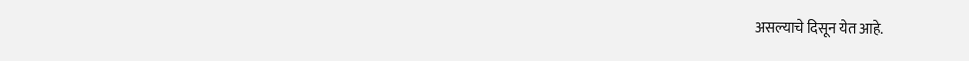असल्याचे दिसून येत आहे.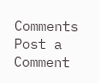Comments
Post a Comment